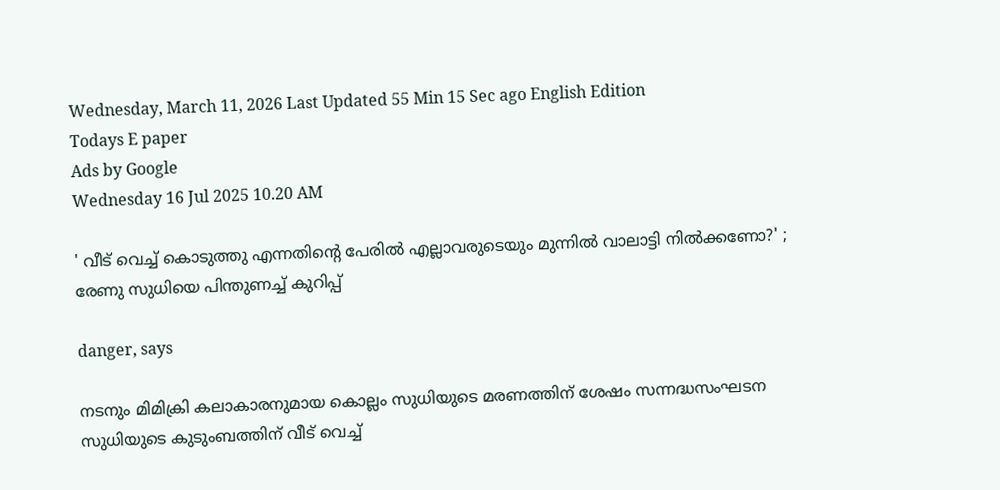Wednesday, March 11, 2026 Last Updated 55 Min 15 Sec ago English Edition
Todays E paper
Ads by Google
Wednesday 16 Jul 2025 10.20 AM

' വീട് വെച്ച് കൊടുത്തു എന്നതിന്റെ പേരില്‍ എല്ലാവരുടെയും മുന്നില്‍ വാലാട്ടി നില്‍ക്കണോ?' ; രേണു സുധിയെ പിന്തുണച്ച് കുറിപ്പ്

danger, says

നടനും മിമിക്രി കലാകാരനുമായ കൊല്ലം സുധിയുടെ മരണത്തിന് ശേഷം സന്നദ്ധസംഘടന സുധിയുടെ കുടുംബത്തിന് വീട് വെച്ച്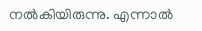നല്‍കിയിരുന്നു. എന്നാല്‍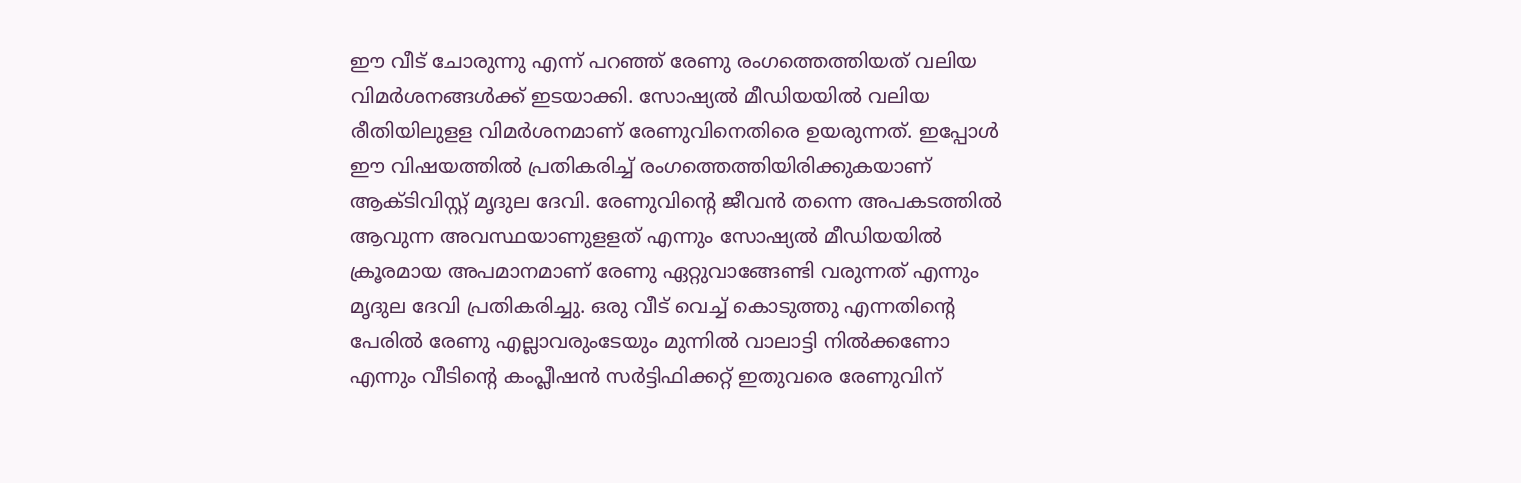ഈ വീട് ചോരുന്നു എന്ന് പറഞ്ഞ് രേണു രംഗത്തെത്തിയത് വലിയ വിമര്‍ശനങ്ങള്‍ക്ക് ഇടയാക്കി. സോഷ്യല്‍ മീഡിയയില്‍ വലിയ രീതിയിലുളള വിമര്‍ശനമാണ് രേണുവിനെതിരെ ഉയരുന്നത്. ഇപ്പോള്‍ ഈ വിഷയത്തില്‍ പ്രതികരിച്ച് രംഗത്തെത്തിയിരിക്കുകയാണ് ആക്ടിവിസ്റ്റ് മൃദുല ദേവി. രേണുവിന്റെ ജീവന്‍ തന്നെ അപകടത്തില്‍ ആവുന്ന അവസ്ഥയാണുളളത് എന്നും സോഷ്യല്‍ മീഡിയയില്‍ ക്രൂരമായ അപമാനമാണ് രേണു ഏറ്റുവാങ്ങേണ്ടി വരുന്നത് എന്നും മൃദുല ദേവി പ്രതികരിച്ചു. ഒരു വീട് വെച്ച് കൊടുത്തു എന്നതിന്റെ പേരില്‍ രേണു എല്ലാവരുംടേയും മുന്നില്‍ വാലാട്ടി നില്‍ക്കണോ എന്നും വീടിന്റെ കംപ്ലീഷന്‍ സര്‍ട്ടിഫിക്കറ്റ് ഇതുവരെ രേണുവിന്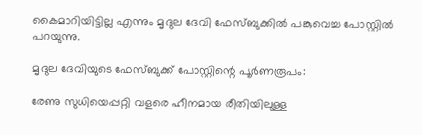കൈമാറിയിട്ടില്ല എന്നും മൃദുല ദേവി ഫേസ്ബുക്കില്‍ പങ്കുവെച്ച പോസ്റ്റില്‍ പറയുന്നു.

മൃദുല ദേവിയുടെ ഫേസ്ബുക്ക് പോസ്റ്റിന്റെ പൂര്‍ണരൂപം:

രേണു സുധിയെപ്പറ്റി വളരെ ഹീനമായ രീതിയിലുള്ള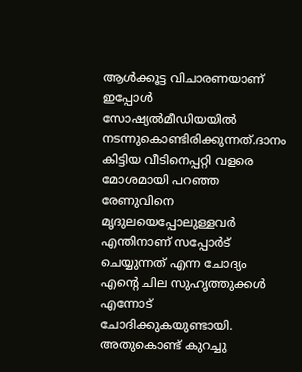ആള്‍ക്കൂട്ട വിചാരണയാണ് ഇപ്പോള്‍ സോഷ്യല്‍മീഡിയയില്‍ നടന്നുകൊണ്ടിരിക്കുന്നത്.ദാനം കിട്ടിയ വീടിനെപ്പറ്റി വളരെ മോശമായി പറഞ്ഞ രേണുവിനെ മൃദുലയെപ്പോലുള്ളവര്‍ എന്തിനാണ് സപ്പോര്‍ട് ചെയ്യുന്നത് എന്ന ചോദ്യം എന്റെ ചില സുഹൃത്തുക്കള്‍ എന്നോട് ചോദിക്കുകയുണ്ടായി. അതുകൊണ്ട് കുറച്ചു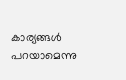കാര്യങ്ങള്‍ പറയാമെന്നു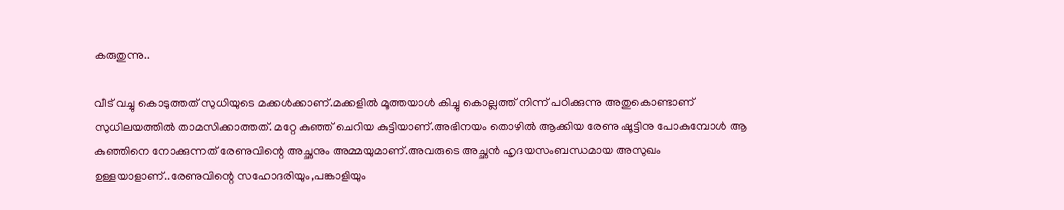കരുതുന്നു..

വീട് വച്ചു കൊടുത്തത് സുധിയുടെ മക്കള്‍ക്കാണ്.മക്കളില്‍ മൂത്തയാള്‍ കിച്ചു കൊല്ലത്ത് നിന്ന് പഠിക്കുന്നു അതുകൊണ്ടാണ് സുധിലയത്തില്‍ താമസിക്കാത്തത്. മറ്റേ കുഞ്ഞ് ചെറിയ കുട്ടിയാണ്.അഭിനയം തൊഴില്‍ ആക്കിയ രേണു ഷൂട്ടിനു പോകുമ്പോള്‍ ആ കുഞ്ഞിനെ നോക്കുന്നത് രേണുവിന്റെ അച്ഛനും അമ്മയുമാണ്.അവരുടെ അച്ഛന്‍ ഹൃദയസംബന്ധമായ അസുഖം ഉള്ളയാളാണ്..രേണുവിന്റെ സഹോദരിയും,പങ്കാളിയും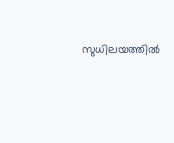സുധിലയത്തില്‍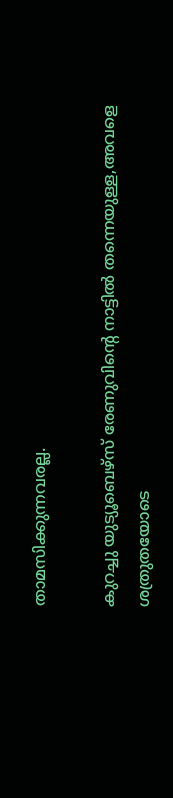താമസിക്കുന്നവരല്ല.

കുറച്ചു യുട്യൂബെഴ്‌സ് രേണുവിന്റെ നാട്ടില്‍ തന്നെയുള്ള,അവളെ ശത്രുതയോടെ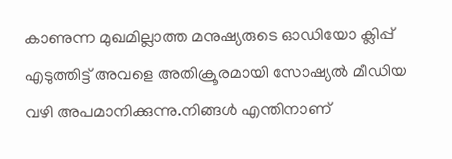കാണുന്ന മുഖമില്ലാത്ത മനുഷ്യരുടെ ഓഡിയോ ക്ലിപ്പ് എടുത്തിട്ട് അവളെ അതിക്രൂരമായി സോഷ്യല്‍ മീഡിയ വഴി അപമാനിക്കുന്നു.നിങ്ങള്‍ എന്തിനാണ്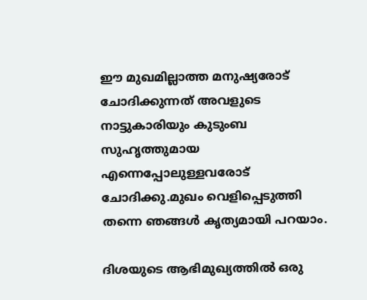ഈ മുഖമില്ലാത്ത മനുഷ്യരോട് ചോദിക്കുന്നത് അവളുടെ നാട്ടുകാരിയും കുടുംബ സുഹൃത്തുമായ എന്നെപ്പോലുള്ളവരോട് ചോദിക്കു.മുഖം വെളിപ്പെടുത്തി തന്നെ ഞങ്ങള്‍ കൃത്യമായി പറയാം.

ദിശയുടെ ആഭിമുഖ്യത്തില്‍ ഒരു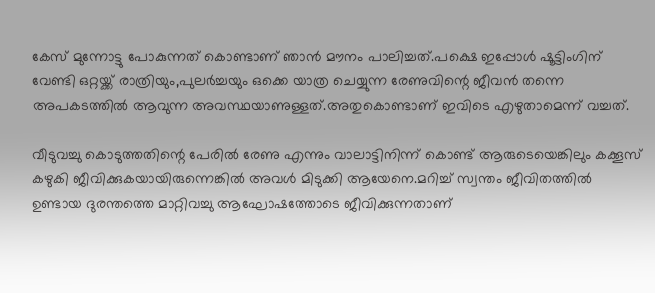കേസ് മുന്നോട്ടു പോകുന്നത് കൊണ്ടാണ് ഞാന്‍ മൗനം പാലിച്ചത്.പക്ഷെ ഇപ്പോള്‍ ഷൂട്ടിംഗിന് വേണ്ടി ഒറ്റയ്ക്ക് രാത്രിയും,പുലര്‍ച്ചയും ഒക്കെ യാത്ര ചെയ്യുന്ന രേണുവിന്റെ ജീവന്‍ തന്നെ അപകടത്തില്‍ ആവുന്ന അവസ്ഥയാണുള്ളത്.അതുകൊണ്ടാണ് ഇവിടെ എഴുതാമെന്ന് വച്ചത്.

വീടുവച്ചു കൊടുത്തതിന്റെ പേരില്‍ രേണു എന്നും വാലാട്ടിനിന്ന് കൊണ്ട് ആരുടെയെങ്കിലും കക്കൂസ് കഴുകി ജീവിക്കുകയായിരുന്നെങ്കില്‍ അവള്‍ മിടുക്കി ആയേനെ.മറിച്ച് സ്വന്തം ജീവിതത്തില്‍ ഉണ്ടായ ദുരന്തത്തെ മാറ്റിവച്ചു ആഘോഷത്തോടെ ജീവിക്കുന്നതാണ്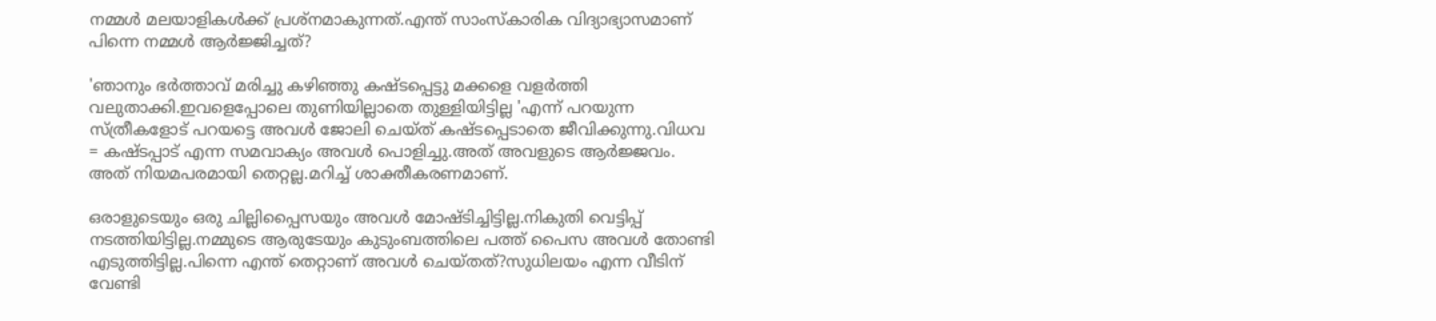നമ്മള്‍ മലയാളികള്‍ക്ക് പ്രശ്‌നമാകുന്നത്.എന്ത് സാംസ്‌കാരിക വിദ്യാഭ്യാസമാണ് പിന്നെ നമ്മള്‍ ആര്‍ജ്ജിച്ചത്?

'ഞാനും ഭര്‍ത്താവ് മരിച്ചു കഴിഞ്ഞു കഷ്ടപ്പെട്ടു മക്കളെ വളര്‍ത്തി വലുതാക്കി.ഇവളെപ്പോലെ തുണിയില്ലാതെ തുള്ളിയിട്ടില്ല 'എന്ന് പറയുന്ന സ്ത്രീകളോട് പറയട്ടെ അവള്‍ ജോലി ചെയ്ത് കഷ്ടപ്പെടാതെ ജീവിക്കുന്നു.വിധവ = കഷ്ടപ്പാട് എന്ന സമവാക്യം അവള്‍ പൊളിച്ചു.അത് അവളുടെ ആര്‍ജ്ജവം. അത് നിയമപരമായി തെറ്റല്ല.മറിച്ച് ശാക്തീകരണമാണ്.

ഒരാളുടെയും ഒരു ചില്ലിപ്പൈസയും അവള്‍ മോഷ്ടിച്ചിട്ടില്ല.നികുതി വെട്ടിപ്പ് നടത്തിയിട്ടില്ല.നമ്മുടെ ആരുടേയും കുടുംബത്തിലെ പത്ത് പൈസ അവള്‍ തോണ്ടി എടുത്തിട്ടില്ല.പിന്നെ എന്ത് തെറ്റാണ് അവള്‍ ചെയ്തത്?സുധിലയം എന്ന വീടിന് വേണ്ടി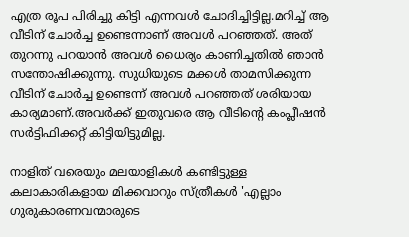എത്ര രൂപ പിരിച്ചു കിട്ടി എന്നവള്‍ ചോദിച്ചിട്ടില്ല.മറിച്ച് ആ വീടിന് ചോര്‍ച്ച ഉണ്ടെന്നാണ് അവള്‍ പറഞ്ഞത്. അത് തുറന്നു പറയാന്‍ അവള്‍ ധൈര്യം കാണിച്ചതില്‍ ഞാന്‍ സന്തോഷിക്കുന്നു. സുധിയുടെ മക്കള്‍ താമസിക്കുന്ന വീടിന് ചോര്‍ച്ച ഉണ്ടെന്ന് അവള്‍ പറഞ്ഞത് ശരിയായ കാര്യമാണ്.അവര്‍ക്ക് ഇതുവരെ ആ വീടിന്റെ കംപ്ലീഷന്‍ സര്‍ട്ടിഫിക്കറ്റ് കിട്ടിയിട്ടുമില്ല.

നാളിത് വരെയും മലയാളികള്‍ കണ്ടിട്ടുള്ള കലാകാരികളായ മിക്കവാറും സ്ത്രീകള്‍ 'എല്ലാം ഗുരുകാരണവന്മാരുടെ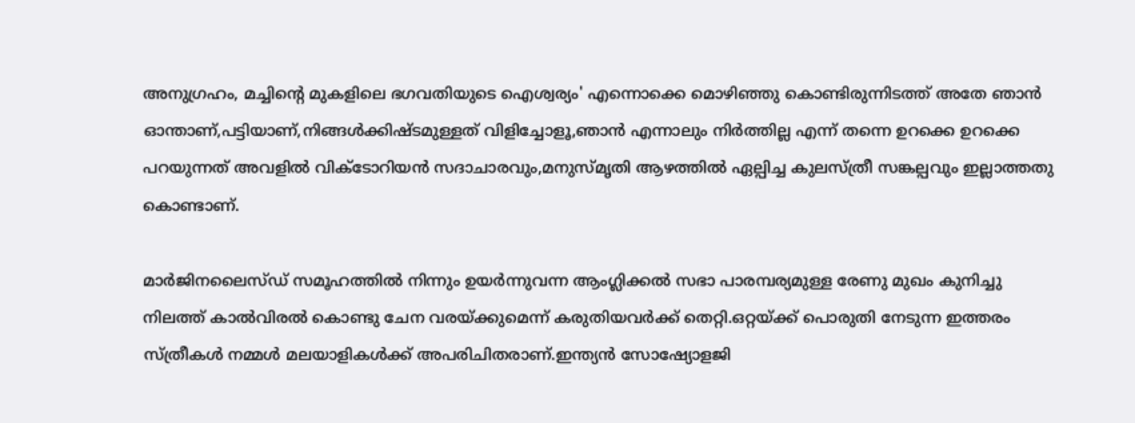അനുഗ്രഹം, മച്ചിന്റെ മുകളിലെ ഭഗവതിയുടെ ഐശ്വര്യം' എന്നൊക്കെ മൊഴിഞ്ഞു കൊണ്ടിരുന്നിടത്ത് അതേ ഞാന്‍ ഓന്താണ്,പട്ടിയാണ്,നിങ്ങള്‍ക്കിഷ്ടമുള്ളത് വിളിച്ചോളൂ,ഞാന്‍ എന്നാലും നിര്‍ത്തില്ല എന്ന് തന്നെ ഉറക്കെ ഉറക്കെ പറയുന്നത് അവളില്‍ വിക്ടോറിയന്‍ സദാചാരവും,മനുസ്മൃതി ആഴത്തില്‍ ഏല്പിച്ച കുലസ്ത്രീ സങ്കല്പവും ഇല്ലാത്തതു കൊണ്ടാണ്.

മാര്‍ജിനലൈസ്ഡ് സമൂഹത്തില്‍ നിന്നും ഉയര്‍ന്നുവന്ന ആംഗ്ലിക്കല്‍ സഭാ പാരമ്പര്യമുള്ള രേണു മുഖം കുനിച്ചു നിലത്ത് കാല്‍വിരല്‍ കൊണ്ടു ചേന വരയ്ക്കുമെന്ന് കരുതിയവര്‍ക്ക് തെറ്റി.ഒറ്റയ്ക്ക് പൊരുതി നേടുന്ന ഇത്തരം സ്ത്രീകള്‍ നമ്മള്‍ മലയാളികള്‍ക്ക് അപരിചിതരാണ്.ഇന്ത്യന്‍ സോഷ്യോളജി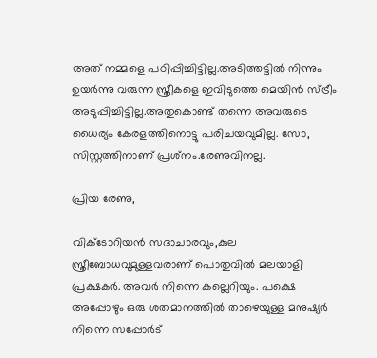അത് നമ്മളെ പഠിപ്പിച്ചിട്ടില്ല.അടിത്തട്ടില്‍ നിന്നും ഉയര്‍ന്നു വരുന്ന സ്ത്രീകളെ ഇവിടുത്തെ മെയിന്‍ സ്ട്രീം അടുപ്പിച്ചിട്ടില്ല.അതുകൊണ്ട് തന്നെ അവരുടെ ധൈര്യം കേരളത്തിനൊട്ടു പരിചയവുമില്ല. സോ, സിസ്റ്റത്തിനാണ് പ്രശ്‌നം.രേണുവിനല്ല.

പ്രിയ രേണു,

വിക്ടോറിയന്‍ സദാചാരവും,കുല സ്ത്രീബോധവുമുള്ളവരാണ് പൊതുവില്‍ മലയാളി പ്രക്ഷകര്‍. അവര്‍ നിന്നെ കല്ലെറിയും. പക്ഷെ അപ്പോഴും ഒരു ശതമാനത്തില്‍ താഴെയുള്ള മനുഷ്യര്‍ നിന്നെ സപ്പോര്‍ട്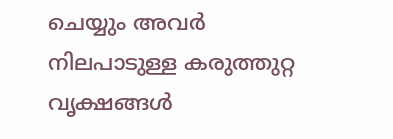ചെയ്യും അവര്‍ നിലപാടുള്ള കരുത്തുറ്റ വൃക്ഷങ്ങള്‍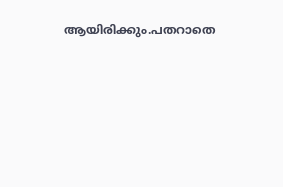ആയിരിക്കും.പതറാതെ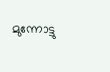മുന്നോട്ടു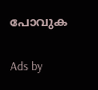പോവുക

Ads by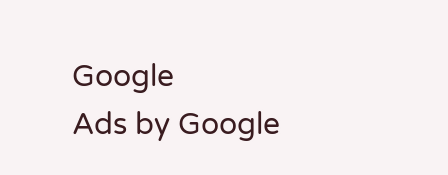Google
Ads by Google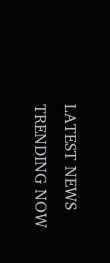LATEST NEWS
TRENDING NOW